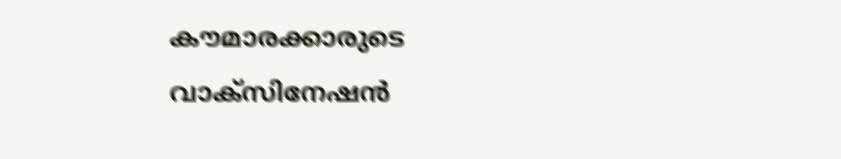കൗമാരക്കാരുടെ വാക്‌സിനേഷന്‍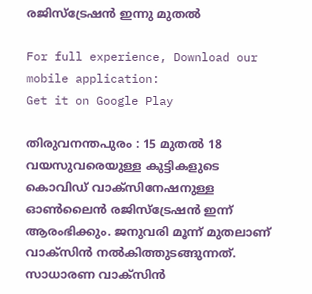രജിസ്‌ട്രേഷന്‍ ഇന്നു മുതല്‍

For full experience, Download our mobile application:
Get it on Google Play

തിരുവനന്തപുരം : 15 മുതല്‍ 18 വയസുവരെയുള്ള കുട്ടികളുടെ കൊവിഡ് വാക്‌സിനേഷനുള്ള ഓണ്‍ലൈന്‍ രജിസ്‌ട്രേഷന്‍ ഇന്ന് ആരംഭിക്കും. ജനുവരി മൂന്ന് മുതലാണ് വാക്‌സിന്‍ നല്‍കിത്തുടങ്ങുന്നത്. സാധാരണ വാക്‌സിന്‍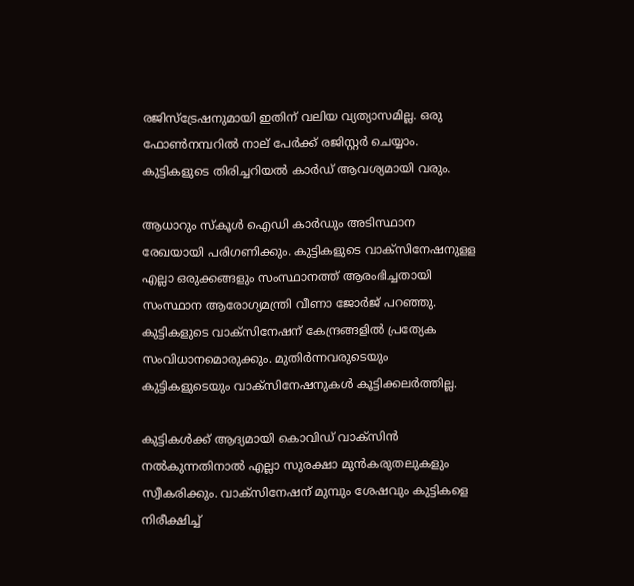രജിസ്‌ട്രേഷനുമായി ഇതിന് വലിയ വ്യത്യാസമില്ല. ഒരു ഫോണ്‍നമ്പറില്‍ നാല് പേര്‍ക്ക് രജിസ്റ്റര്‍ ചെയ്യാം. കുട്ടികളുടെ തിരിച്ചറിയല്‍ കാര്‍ഡ് ആവശ്യമായി വരും.

ആധാറും സ്‌കൂള്‍ ഐഡി കാര്‍ഡും അടിസ്ഥാന രേഖയായി പരിഗണിക്കും. കുട്ടികളുടെ വാക്‌സിനേഷനുളള എല്ലാ ഒരുക്കങ്ങളും സംസ്ഥാനത്ത് ആരംഭിച്ചതായി സംസ്ഥാന ആരോഗ്യമന്ത്രി വീണാ ജോര്‍ജ് പറഞ്ഞു. കുട്ടികളുടെ വാക്‌സിനേഷന് കേന്ദ്രങ്ങളില്‍ പ്രത്യേക സംവിധാനമൊരുക്കും. മുതിര്‍ന്നവരുടെയും കുട്ടികളുടെയും വാക്‌സിനേഷനുകള്‍ കൂട്ടിക്കലര്‍ത്തില്ല.

കുട്ടികള്‍ക്ക് ആദ്യമായി കൊവിഡ് വാക്‌സിന്‍ നല്‍കുന്നതിനാല്‍ എല്ലാ സുരക്ഷാ മുന്‍കരുതലുകളും സ്വീകരിക്കും. വാക്‌സിനേഷന് മുമ്പും ശേഷവും കുട്ടികളെ നിരീക്ഷിച്ച്‌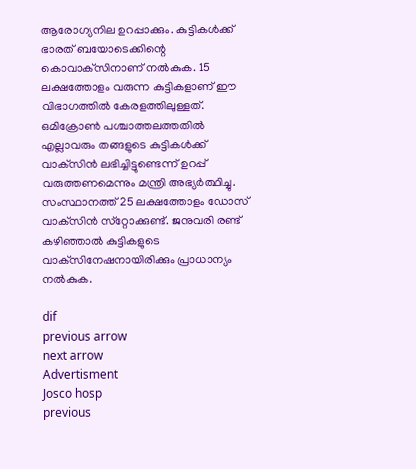ആരോഗ്യനില ഉറപ്പാക്കും. കുട്ടികള്‍ക്ക് ഭാരത് ബയോടെക്കിന്റെ കൊവാക്‌സിനാണ് നല്‍കുക. 15 ലക്ഷത്തോളം വരുന്ന കുട്ടികളാണ് ഈ വിഭാഗത്തില്‍ കേരളത്തിലുള്ളത്. ഒമിക്രോണ്‍ പശ്ചാത്തലത്തതില്‍ എല്ലാവരും തങ്ങളുടെ കുട്ടികള്‍ക്ക് വാക്‌സിന്‍ ലഭിച്ചിട്ടുണ്ടെന്ന് ഉറപ്പ് വരുത്തണമെന്നും മന്ത്രി അഭ്യര്‍ത്ഥിച്ചു. സംസ്ഥാനത്ത് 25 ലക്ഷത്തോളം ഡോസ് വാക്‌സിന്‍ സ്‌റ്റോക്കുണ്ട്. ജനുവരി രണ്ട് കഴിഞ്ഞാല്‍ കുട്ടികളുടെ വാക്‌സിനേഷനായിരിക്കും പ്രാധാന്യം നല്‍കുക.

dif
previous arrow
next arrow
Advertisment
Josco hosp
previous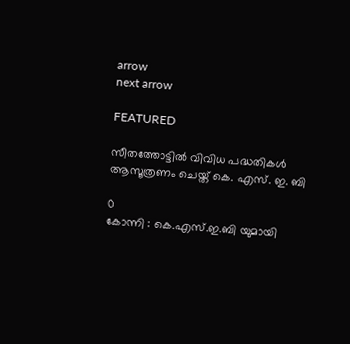arrow
next arrow

FEATURED

സീതത്തോട്ടിൽ വിവിധ പദ്ധതികൾ ആസൂത്രണം ചെയ്ത് കെ. എസ്‌. ഇ. ബി

0
കോന്നി : കെ.എസ്.ഇ.ബി യുമായി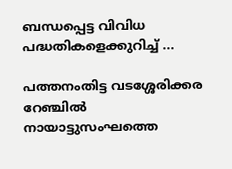ബന്ധപ്പെട്ട വിവിധ പദ്ധതികളെക്കുറിച്ച് ...

പത്തനംതിട്ട വടശ്ശേരിക്കര റേഞ്ചിൽ നായാട്ടുസംഘത്തെ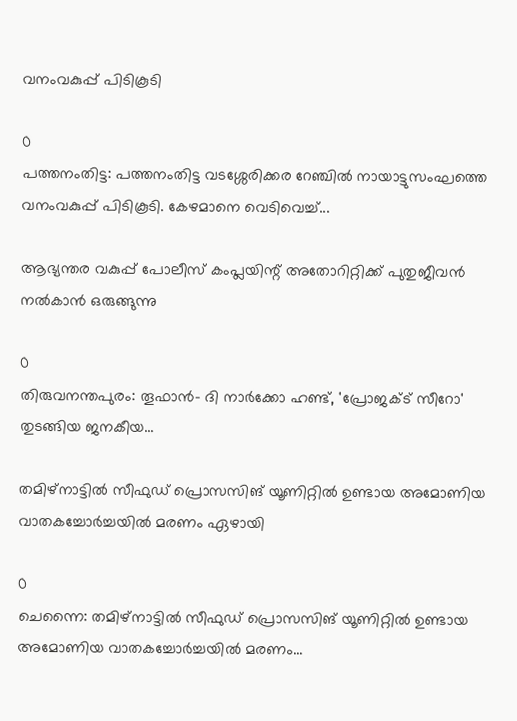വനംവകുപ്പ് പിടികൂടി

0
പത്തനംതിട്ട: പത്തനംതിട്ട വടശ്ശേരിക്കര റേഞ്ചിൽ നായാട്ടുസംഘത്തെ വനംവകുപ്പ് പിടികൂടി. കേഴമാനെ വെടിവെച്ച്...

ആഭ്യന്തര വകുപ്പ് പോലീസ് കംപ്ലയിന്റ് അതോറിറ്റിക്ക് പുതുജീവൻ നൽകാൻ ഒരുങ്ങുന്നു

0
തിരുവനന്തപുരം: തൂഫാന്‍- ദി നാര്‍ക്കോ ഹണ്ട്, 'പ്രോജക്ട് സീറോ' തുടങ്ങിയ ജനകീയ...

തമിഴ്നാട്ടിൽ സീഫുഡ് പ്രൊസസിങ് യൂണിറ്റിൽ ഉണ്ടായ അമോണിയ വാതകച്ചോർച്ചയിൽ മരണം ഏഴായി

0
ചെന്നൈ: തമിഴ്നാട്ടിൽ സീഫുഡ് പ്രൊസസിങ് യൂണിറ്റിൽ ഉണ്ടായ അമോണിയ വാതകച്ചോർച്ചയിൽ മരണം...